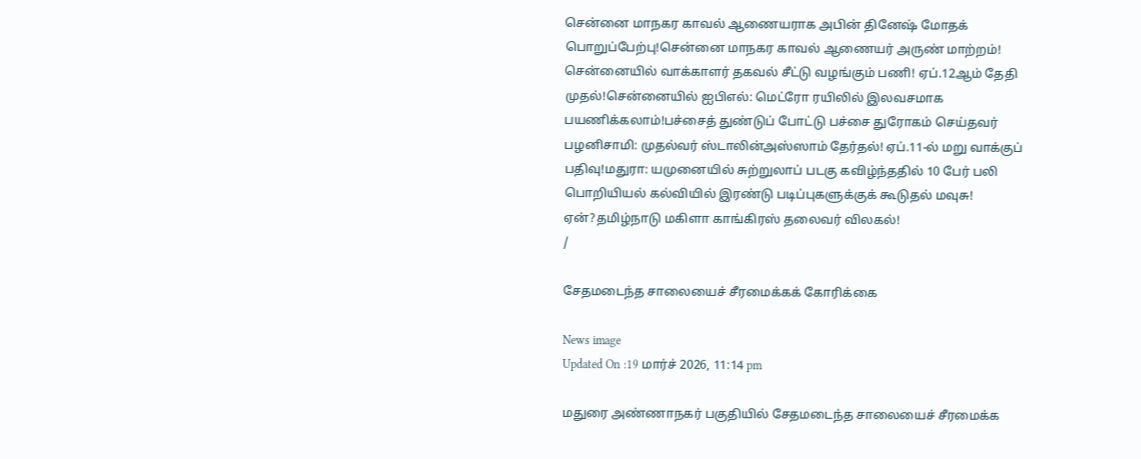சென்னை மாநகர காவல் ஆணையராக அபின் தினேஷ் மோதக் பொறுப்பேற்பு!சென்னை மாநகர காவல் ஆணையர் அருண் மாற்றம்! சென்னையில் வாக்காளர் தகவல் சீட்டு வழங்கும் பணி! ஏப்.12ஆம் தேதி முதல்!சென்னையில் ஐபிஎல்: மெட்ரோ ரயிலில் இலவசமாக பயணிக்கலாம்!பச்சைத் துண்டுப் போட்டு பச்சை துரோகம் செய்தவர் பழனிசாமி: முதல்வர் ஸ்டாலின்அஸ்ஸாம் தேர்தல்! ஏப்.11-ல் மறு வாக்குப் பதிவு!மதுரா: யமுனையில் சுற்றுலாப் படகு கவிழ்ந்ததில் 10 பேர் பலி பொறியியல் கல்வியில் இரண்டு படிப்புகளுக்குக் கூடுதல் மவுசு! ஏன்?தமிழ்நாடு மகிளா காங்கிரஸ் தலைவர் விலகல்!
/

சேதமடைந்த சாலையைச் சீரமைக்கக் கோரிக்கை

News image
Updated On :19 மார்ச் 2026, 11:14 pm

மதுரை அண்ணாநகர் பகுதியில் சேதமடைந்த சாலையைச் சீரமைக்க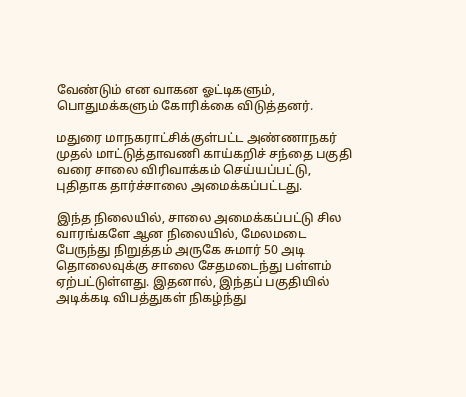வேண்டும் என வாகன ஓட்டிகளும், பொதுமக்களும் கோரிக்கை விடுத்தனர்.

மதுரை மாநகராட்சிக்குள்பட்ட அண்ணாநகர் முதல் மாட்டுத்தாவணி காய்கறிச் சந்தை பகுதி வரை சாலை விரிவாக்கம் செய்யப்பட்டு, புதிதாக தார்ச்சாலை அமைக்கப்பட்டது.

இந்த நிலையில், சாலை அமைக்கப்பட்டு சில வாரங்களே ஆன நிலையில், மேலமடை பேருந்து நிறுத்தம் அருகே சுமார் 50 அடி தொலைவுக்கு சாலை சேதமடைந்து பள்ளம் ஏற்பட்டுள்ளது. இதனால், இந்தப் பகுதியில் அடிக்கடி விபத்துகள் நிகழ்ந்து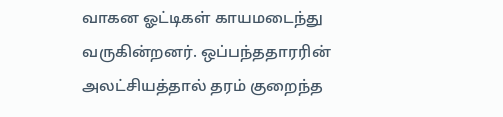வாகன ஓட்டிகள் காயமடைந்து வருகின்றனர். ஒப்பந்ததாரரின் அலட்சியத்தால் தரம் குறைந்த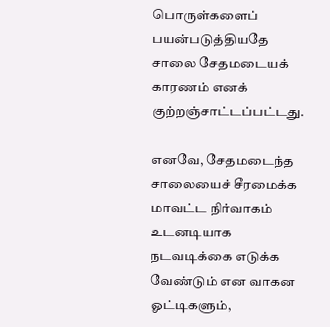பொருள்களைப் பயன்படுத்தியதே சாலை சேதமடையக் காரணம் எனக் குற்றஞ்சாட்டப்பட்டது.

எனவே, சேதமடைந்த சாலையைச் சீரமைக்க மாவட்ட நிர்வாகம் உடனடியாக நடவடிக்கை எடுக்க வேண்டும் என வாகன ஓட்டிகளும்,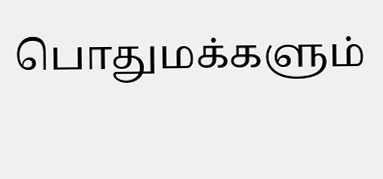பொதுமக்களும்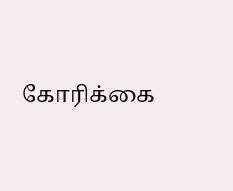கோரிக்கை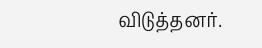விடுத்தனர்.